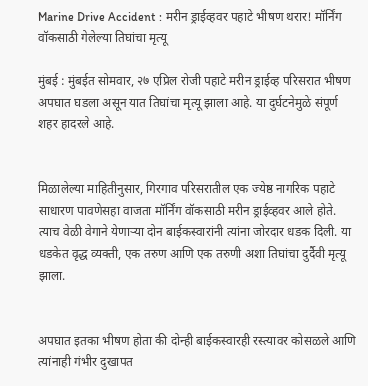Marine Drive Accident : मरीन ड्राईव्हवर पहाटे भीषण थरार! मॉर्निंग वॉकसाठी गेलेल्या तिघांचा मृत्यू

मुंबई : मुंबईत सोमवार, २७ एप्रिल रोजी पहाटे मरीन ड्राईव्ह परिसरात भीषण अपघात घडला असून यात तिघांचा मृत्यू झाला आहे. या दुर्घटनेमुळे संपूर्ण शहर हादरले आहे.


मिळालेल्या माहितीनुसार, गिरगाव परिसरातील एक ज्येष्ठ नागरिक पहाटे साधारण पावणेसहा वाजता मॉर्निंग वॉकसाठी मरीन ड्राईव्हवर आले होते. त्याच वेळी वेगाने येणाऱ्या दोन बाईकस्वारांनी त्यांना जोरदार धडक दिली. या धडकेत वृद्ध व्यक्ती, एक तरुण आणि एक तरुणी अशा तिघांचा दुर्दैवी मृत्यू झाला.


अपघात इतका भीषण होता की दोन्ही बाईकस्वारही रस्त्यावर कोसळले आणि त्यांनाही गंभीर दुखापत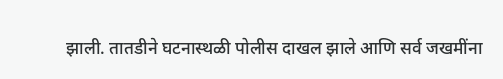झाली. तातडीने घटनास्थळी पोलीस दाखल झाले आणि सर्व जखमींना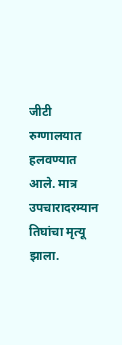जीटी रुग्णालयात हलवण्यात आले. मात्र उपचारादरम्यान तिघांचा मृत्यू झाला.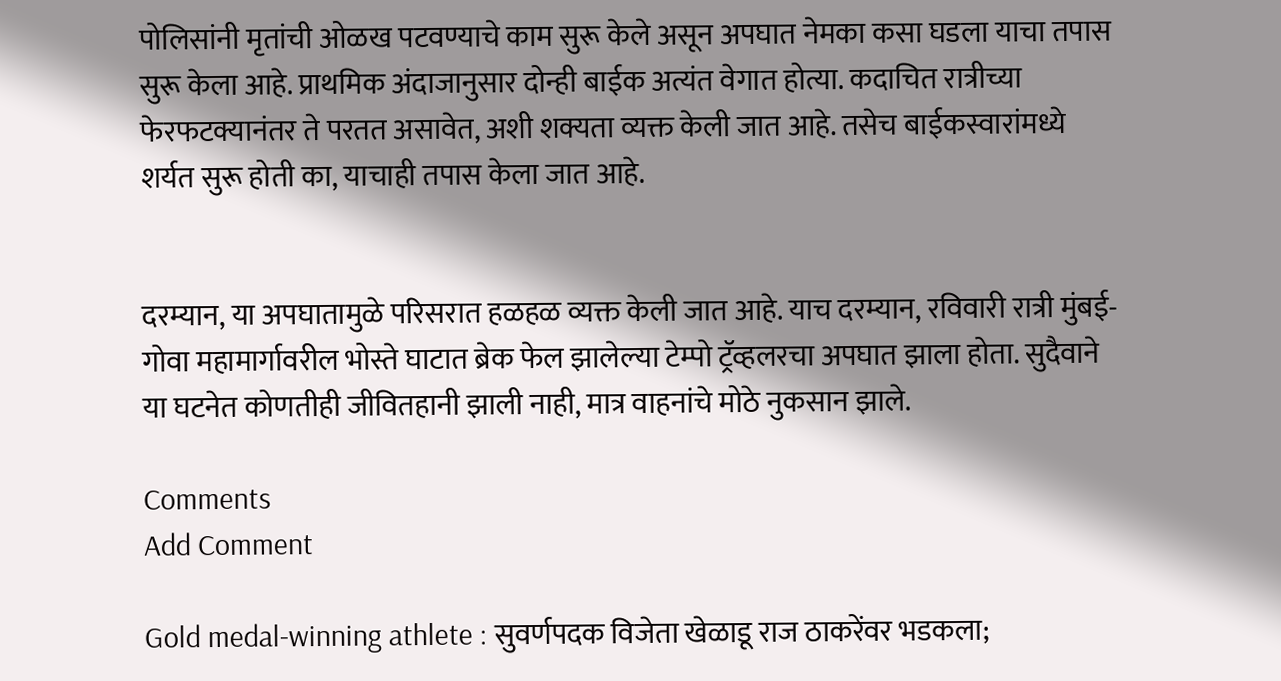पोलिसांनी मृतांची ओळख पटवण्याचे काम सुरू केले असून अपघात नेमका कसा घडला याचा तपास सुरू केला आहे. प्राथमिक अंदाजानुसार दोन्ही बाईक अत्यंत वेगात होत्या. कदाचित रात्रीच्या फेरफटक्यानंतर ते परतत असावेत, अशी शक्यता व्यक्त केली जात आहे. तसेच बाईकस्वारांमध्ये शर्यत सुरू होती का, याचाही तपास केला जात आहे.


दरम्यान, या अपघातामुळे परिसरात हळहळ व्यक्त केली जात आहे. याच दरम्यान, रविवारी रात्री मुंबई-गोवा महामार्गावरील भोस्ते घाटात ब्रेक फेल झालेल्या टेम्पो ट्रॅव्हलरचा अपघात झाला होता. सुदैवाने या घटनेत कोणतीही जीवितहानी झाली नाही, मात्र वाहनांचे मोठे नुकसान झाले.

Comments
Add Comment

Gold medal-winning athlete : सुवर्णपदक विजेता खेळाडू राज ठाकरेंवर भडकला;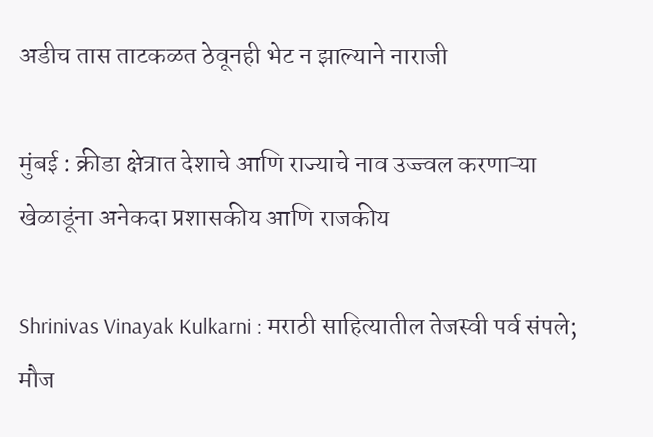अडीच तास ताटकळत ठेवूनही भेट न झाल्याने नाराजी

मुंबई : क्रीडा क्षेत्रात देशाचे आणि राज्याचे नाव उज्ज्वल करणाऱ्या खेळाडूंना अनेकदा प्रशासकीय आणि राजकीय

Shrinivas Vinayak Kulkarni : मराठी साहित्यातील तेजस्वी पर्व संपले; मौज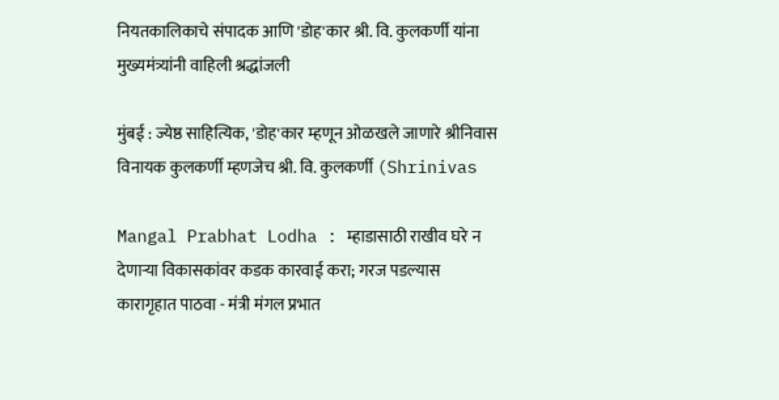नियतकालिकाचे संपादक आणि 'डोह'कार श्री. वि. कुलकर्णी यांना मुख्यमंत्र्यांनी वाहिली श्रद्धांजली

मुंबई : ज्येष्ठ साहित्यिक, 'डोह'कार म्हणून ओळखले जाणारे श्रीनिवास विनायक कुलकर्णी म्हणजेच श्री. वि. कुलकर्णी (Shrinivas

Mangal Prabhat Lodha : म्हाडासाठी राखीव घरे न देणाऱ्या विकासकांवर कडक कारवाई करा; गरज पडल्यास कारागृहात पाठवा - मंत्री मंगल प्रभात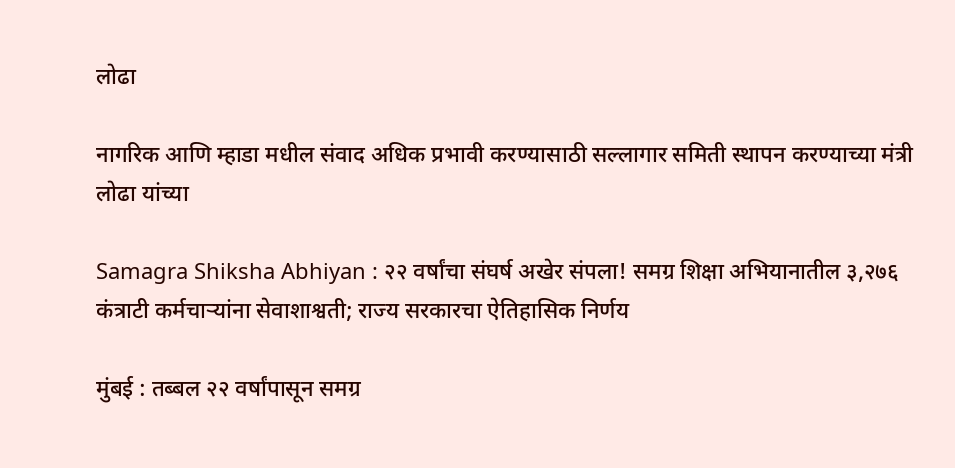लोढा

नागरिक आणि म्हाडा मधील संवाद अधिक प्रभावी करण्यासाठी सल्लागार समिती स्थापन करण्याच्या मंत्री लोढा यांच्या

Samagra Shiksha Abhiyan : २२ वर्षांचा संघर्ष अखेर संपला! समग्र शिक्षा अभियानातील ३,२७६ कंत्राटी कर्मचाऱ्यांना सेवाशाश्वती; राज्य सरकारचा ऐतिहासिक निर्णय

मुंबई : तब्बल २२ वर्षांपासून समग्र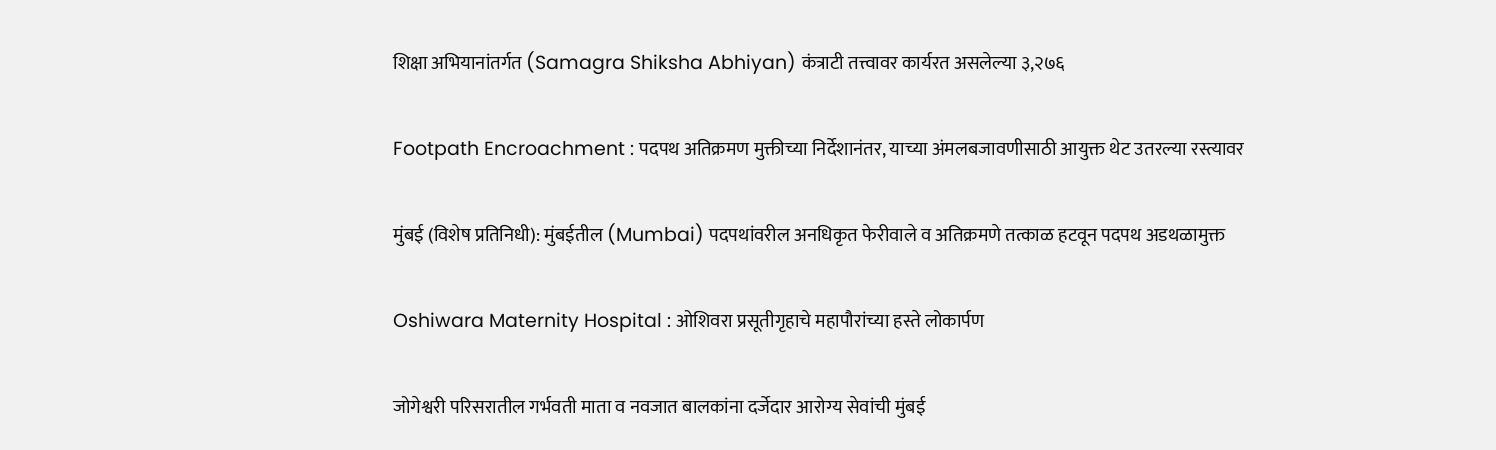शिक्षा अभियानांतर्गत (Samagra Shiksha Abhiyan) कंत्राटी तत्त्वावर कार्यरत असलेल्या ३,२७६

Footpath Encroachment : पदपथ अतिक्रमण मुक्तीच्या निर्देशानंतर, याच्या अंमलबजावणीसाठी आयुक्त थेट उतरल्या रस्त्यावर

मुंबई (विशेष प्रतिनिधी): मुंबईतील (Mumbai) पदपथांवरील अनधिकृत फेरीवाले व अतिक्रमणे तत्काळ हटवून पदपथ अडथळामुक्त

Oshiwara Maternity Hospital : ओशिवरा प्रसूतीगृहाचे महापौरांच्या हस्ते लोकार्पण

जोगेश्वरी परिसरातील गर्भवती माता व नवजात बालकांना दर्जेदार आरोग्य सेवांची मुंबई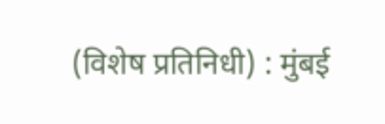(विशेष प्रतिनिधी) : मुंबई